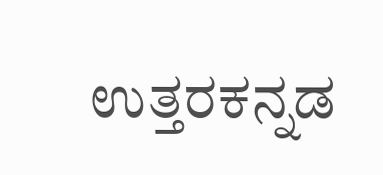ಉತ್ತರಕನ್ನಡ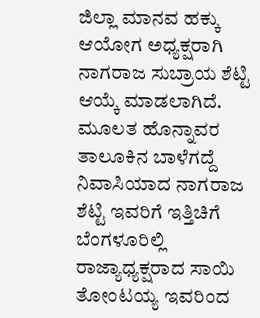ಜಿಲ್ಲಾ ಮಾನವ ಹಕ್ಕು ಆಯೋಗ ಅಧ್ಯಕ್ಷರಾಗಿ ನಾಗರಾಜ ಸುಬ್ರಾಯ ಶೆಟ್ಟಿ ಆಯ್ಕೆ ಮಾಡಲಾಗಿದೆ. ಮೂಲತ ಹೊನ್ನಾವರ ತಾಲೂಕಿನ ಬಾಳೆಗದ್ದೆ ನಿವಾಸಿಯಾದ ನಾಗರಾಜ ಶೆಟ್ಟಿ ಇವರಿಗೆ ಇತ್ತಿಚಿಗೆ ಬೆಂಗಳೂರಿಲ್ಲಿ ರಾಜ್ಯಾಧ್ಯಕ್ಷರಾದ ಸಾಯಿ ತೋಂಟಯ್ಯ ಇವರಿಂದ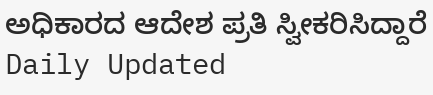ಅಧಿಕಾರದ ಆದೇಶ ಪ್ರತಿ ಸ್ವೀಕರಿಸಿದ್ದಾರೆ
Daily Updated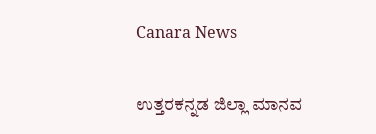Canara News

ಉತ್ತರಕನ್ನಡ ಜಿಲ್ಲಾ ಮಾನವ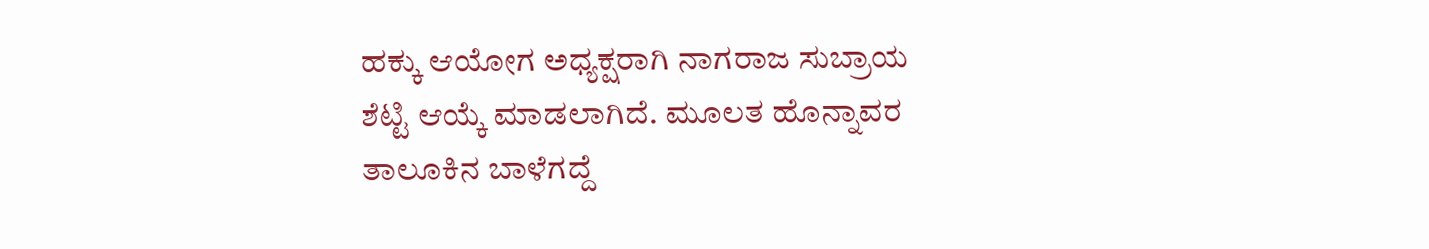ಹಕ್ಕು ಆಯೋಗ ಅಧ್ಯಕ್ಷರಾಗಿ ನಾಗರಾಜ ಸುಬ್ರಾಯ ಶೆಟ್ಟಿ ಆಯ್ಕೆ ಮಾಡಲಾಗಿದೆ. ಮೂಲತ ಹೊನ್ನಾವರ ತಾಲೂಕಿನ ಬಾಳೆಗದ್ದೆ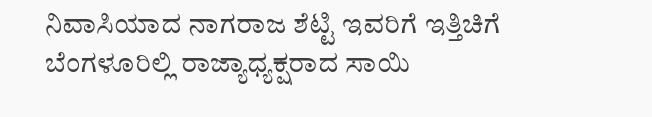ನಿವಾಸಿಯಾದ ನಾಗರಾಜ ಶೆಟ್ಟಿ ಇವರಿಗೆ ಇತ್ತಿಚಿಗೆ ಬೆಂಗಳೂರಿಲ್ಲಿ ರಾಜ್ಯಾಧ್ಯಕ್ಷರಾದ ಸಾಯಿ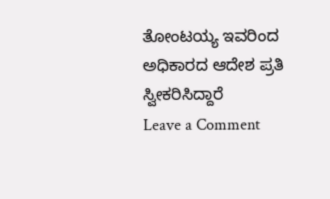ತೋಂಟಯ್ಯ ಇವರಿಂದ ಅಧಿಕಾರದ ಆದೇಶ ಪ್ರತಿ ಸ್ವೀಕರಿಸಿದ್ದಾರೆ
Leave a Comment